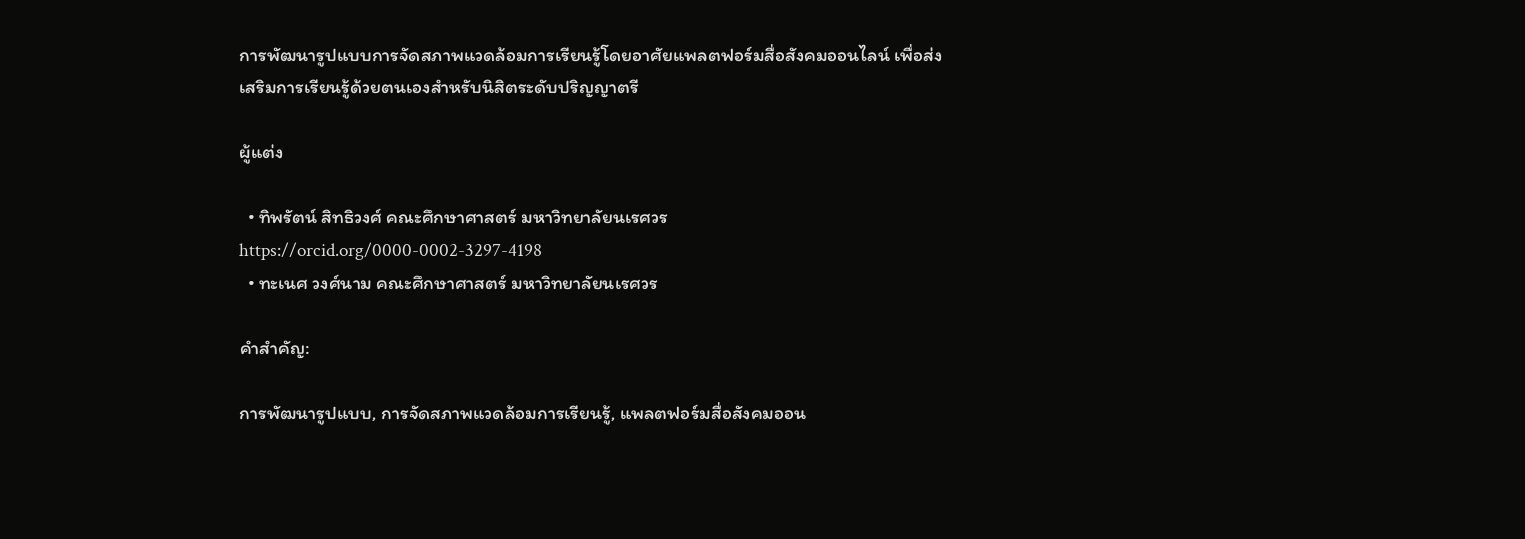การพัฒนารูปแบบการจัดสภาพแวดล้อมการเรียนรู้โดยอาศัยแพลตฟอร์มสื่อสังคมออนไลน์ เพื่อส่งเสริมการเรียนรู้ด้วยตนเองสำหรับนิสิตระดับปริญญาตรี

ผู้แต่ง

  • ทิพรัตน์ สิทธิวงศ์ คณะศึกษาศาสตร์ มหาวิทยาลัยนเรศวร https://orcid.org/0000-0002-3297-4198
  • ทะเนศ วงศ์นาม คณะศึกษาศาสตร์ มหาวิทยาลัยนเรศวร

คำสำคัญ:

การพัฒนารูปแบบ, การจัดสภาพแวดล้อมการเรียนรู้, แพลตฟอร์มสื่อสังคมออน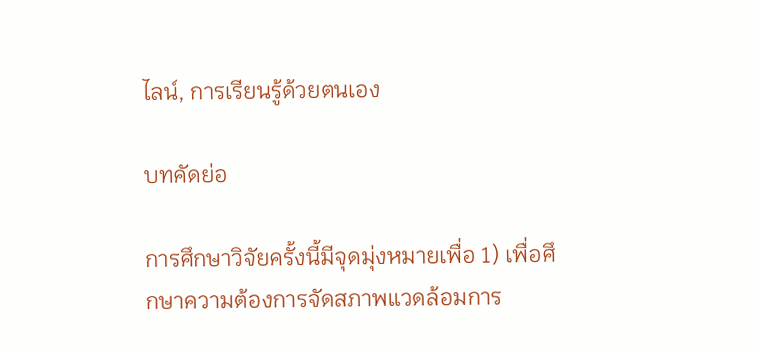ไลน์, การเรียนรู้ด้วยตนเอง

บทคัดย่อ

การศึกษาวิจัยครั้งนี้มีจุดมุ่งหมายเพื่อ 1) เพื่อศึกษาความต้องการจัดสภาพแวดล้อมการ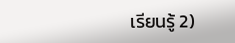เรียนรู้ 2)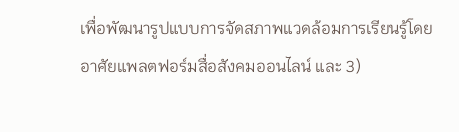เพื่อพัฒนารูปแบบการจัดสภาพแวดล้อมการเรียนรู้โดยอาศัยแพลตฟอร์มสื่อสังคมออนไลน์ และ 3)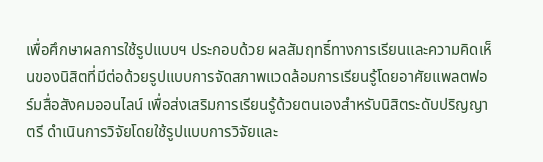เพื่อศึกษาผลการใช้รูปแบบฯ ประกอบด้วย ผลสัมฤทธิ์ทางการเรียนและความคิดเห็นของนิสิตที่มีต่อด้วยรูปแบบการจัดสภาพแวดล้อมการเรียนรู้โดยอาศัยแพลตฟอร์มสื่อสังคมออนไลน์ เพื่อส่งเสริมการเรียนรู้ด้วยตนเองสำหรับนิสิตระดับปริญญาตรี ดำเนินการวิจัยโดยใช้รูปแบบการวิจัยและ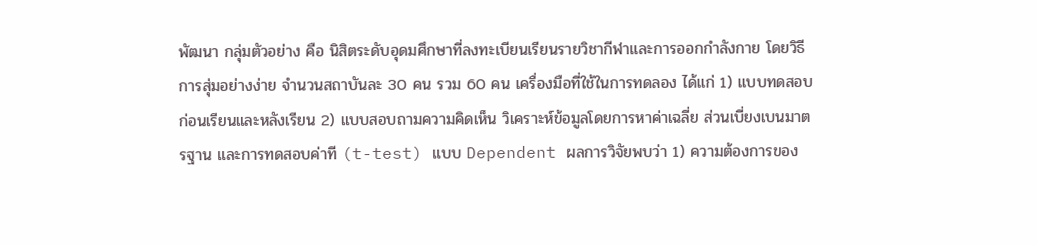พัฒนา กลุ่มตัวอย่าง คือ นิสิตระดับอุดมศึกษาที่ลงทะเบียนเรียนรายวิชากีฬาและการออกกำลังกาย โดยวิธีการสุ่มอย่างง่าย จำนวนสถาบันละ 30 คน รวม 60 คน เครื่องมือที่ใช้ในการทดลอง ได้แก่ 1) แบบทดสอบก่อนเรียนและหลังเรียน 2) แบบสอบถามความคิดเห็น วิเคราะห์ข้อมูลโดยการหาค่าเฉลี่ย ส่วนเบี่ยงเบนมาตรฐาน และการทดสอบค่าที (t-test) แบบ Dependent ผลการวิจัยพบว่า 1) ความต้องการของ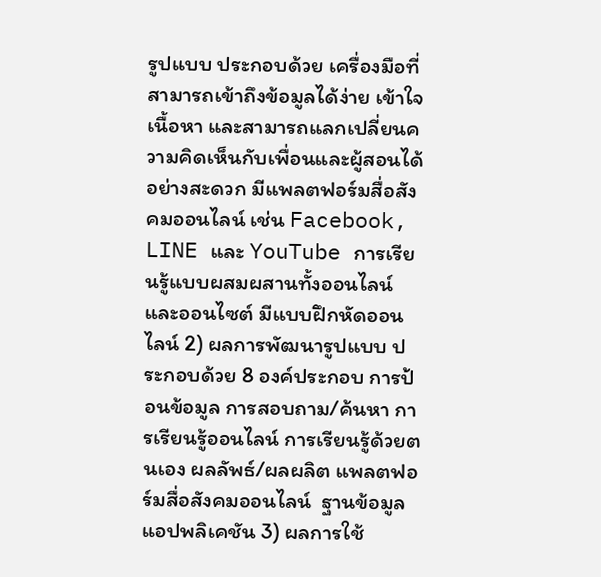รูปแบบ ประกอบด้วย เครื่องมือที่สามารถเข้าถึงข้อมูลได้ง่าย เข้าใจเนื้อหา และสามารถแลกเปลี่ยนความคิดเห็นกับเพื่อนและผู้สอนได้อย่างสะดวก มีแพลตฟอร์มสื่อสังคมออนไลน์ เช่น Facebook, LINE และ YouTube การเรียนรู้แบบผสมผสานทั้งออนไลน์และออนไซต์ มีแบบฝึกหัดออนไลน์ 2) ผลการพัฒนารูปแบบ ประกอบด้วย 8 องค์ประกอบ การป้อนข้อมูล การสอบถาม/ค้นหา การเรียนรู้ออนไลน์ การเรียนรู้ด้วยตนเอง ผลลัพธ์/ผลผลิต แพลตฟอร์มสื่อสังคมออนไลน์  ฐานข้อมูล แอปพลิเคชัน 3) ผลการใช้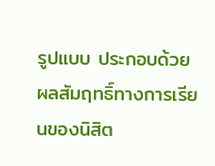รูปแบบ ประกอบด้วย ผลสัมฤทธิ์ทางการเรียนของนิสิต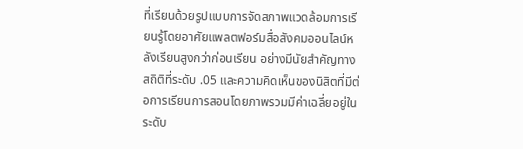ที่เรียนด้วยรูปแบบการจัดสภาพแวดล้อมการเรียนรู้โดยอาศัยแพลตฟอร์มสื่อสังคมออนไลน์หลังเรียนสูงกว่าก่อนเรียน อย่างมีนัยสำคัญทางสถิติที่ระดับ .05 และความคิดเห็นของนิสิตที่มีต่อการเรียนการสอนโดยภาพรวมมีค่าเฉลี่ยอยู่ในระดับ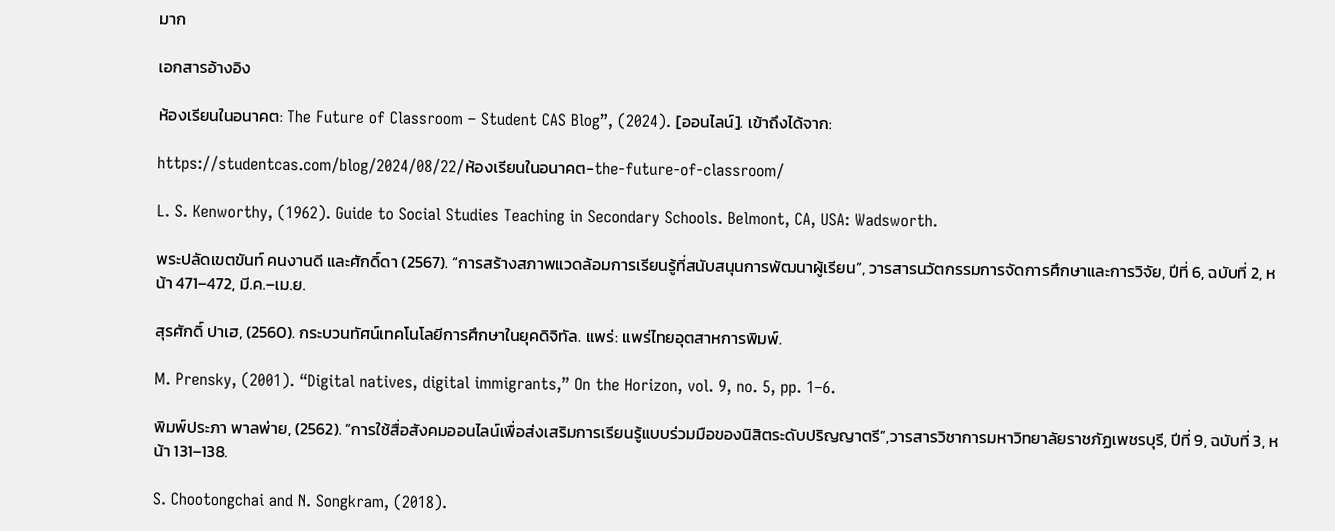มาก

เอกสารอ้างอิง

ห้องเรียนในอนาคต: The Future of Classroom – Student CAS Blog”, (2024). [ออนไลน์]. เข้าถึงได้จาก:

https://studentcas.com/blog/2024/08/22/ห้องเรียนในอนาคต-the-future-of-classroom/

L. S. Kenworthy, (1962). Guide to Social Studies Teaching in Secondary Schools. Belmont, CA, USA: Wadsworth.

พระปลัดเขตขันท์ คนงานดี และศักดิ์ดา (2567). “การสร้างสภาพแวดล้อมการเรียนรู้ที่สนับสนุนการพัฒนาผู้เรียน”, วารสารนวัตกรรมการจัดการศึกษาและการวิจัย, ปีที่ 6, ฉบับที่ 2, หน้า 471–472, มี.ค.–เม.ย.

สุรศักดิ์ ปาเฮ, (2560). กระบวนทัศน์เทคโนโลยีการศึกษาในยุคดิจิทัล. แพร่: แพร่ไทยอุตสาหการพิมพ์.

M. Prensky, (2001). “Digital natives, digital immigrants,” On the Horizon, vol. 9, no. 5, pp. 1–6.

พิมพ์ประภา พาลพ่าย, (2562). “การใช้สื่อสังคมออนไลน์เพื่อส่งเสริมการเรียนรู้แบบร่วมมือของนิสิตระดับปริญญาตรี”,วารสารวิชาการมหาวิทยาลัยราชภัฏเพชรบุรี, ปีที่ 9, ฉบับที่ 3, หน้า 131–138.

S. Chootongchai and N. Songkram, (2018).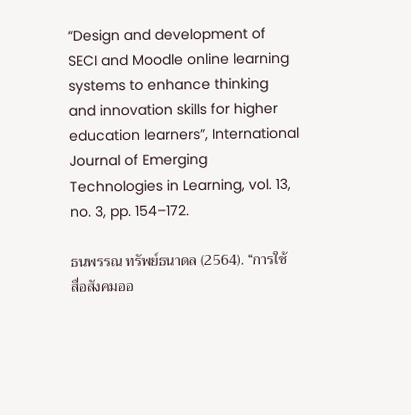“Design and development of SECI and Moodle online learning systems to enhance thinking and innovation skills for higher education learners”, International Journal of Emerging Technologies in Learning, vol. 13, no. 3, pp. 154–172.

ธนพรรณ ทรัพย์ธนาดล (2564). “การใช้สื่อสังคมออ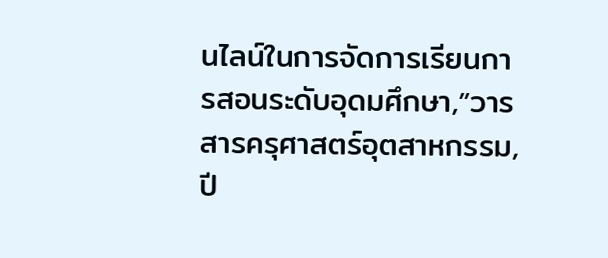นไลน์ในการจัดการเรียนการสอนระดับอุดมศึกษา,”วารสารครุศาสตร์อุตสาหกรรม, ปี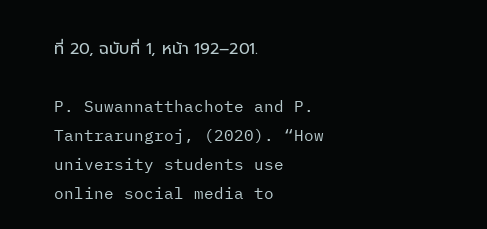ที่ 20, ฉบับที่ 1, หน้า 192–201.

P. Suwannatthachote and P. Tantrarungroj, (2020). “How university students use online social media to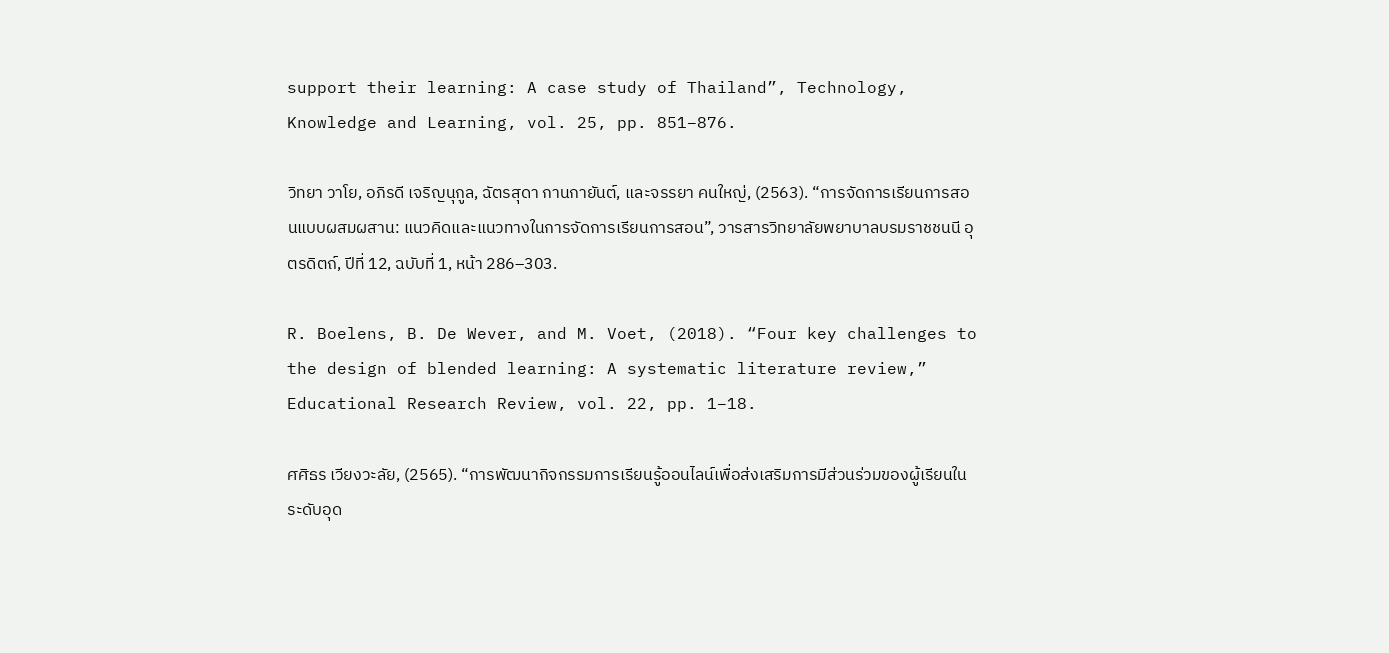support their learning: A case study of Thailand”, Technology, Knowledge and Learning, vol. 25, pp. 851–876.

วิทยา วาโย, อภิรดี เจริญนุกูล, ฉัตรสุดา กานกายันต์, และจรรยา คนใหญ่, (2563). “การจัดการเรียนการสอนแบบผสมผสาน: แนวคิดและแนวทางในการจัดการเรียนการสอน”, วารสารวิทยาลัยพยาบาลบรมราชชนนี อุตรดิตถ์, ปีที่ 12, ฉบับที่ 1, หน้า 286–303.

R. Boelens, B. De Wever, and M. Voet, (2018). “Four key challenges to the design of blended learning: A systematic literature review,” Educational Research Review, vol. 22, pp. 1–18.

ศศิธร เวียงวะลัย, (2565). “การพัฒนากิจกรรมการเรียนรู้ออนไลน์เพื่อส่งเสริมการมีส่วนร่วมของผู้เรียนในระดับอุด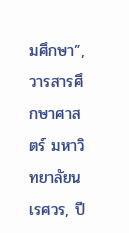มศึกษา”, วารสารศึกษาศาสตร์ มหาวิทยาลัยนเรศวร, ปี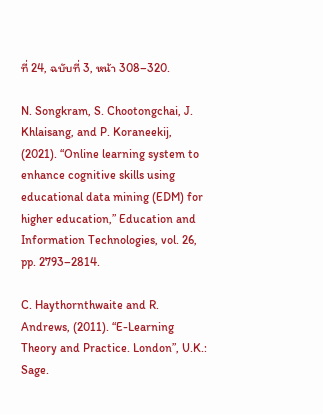ที่ 24, ฉบับที่ 3, หน้า 308–320.

N. Songkram, S. Chootongchai, J. Khlaisang, and P. Koraneekij, (2021). “Online learning system to enhance cognitive skills using educational data mining (EDM) for higher education,” Education and Information Technologies, vol. 26, pp. 2793–2814.

C. Haythornthwaite and R. Andrews, (2011). “E-Learning Theory and Practice. London”, U.K.: Sage.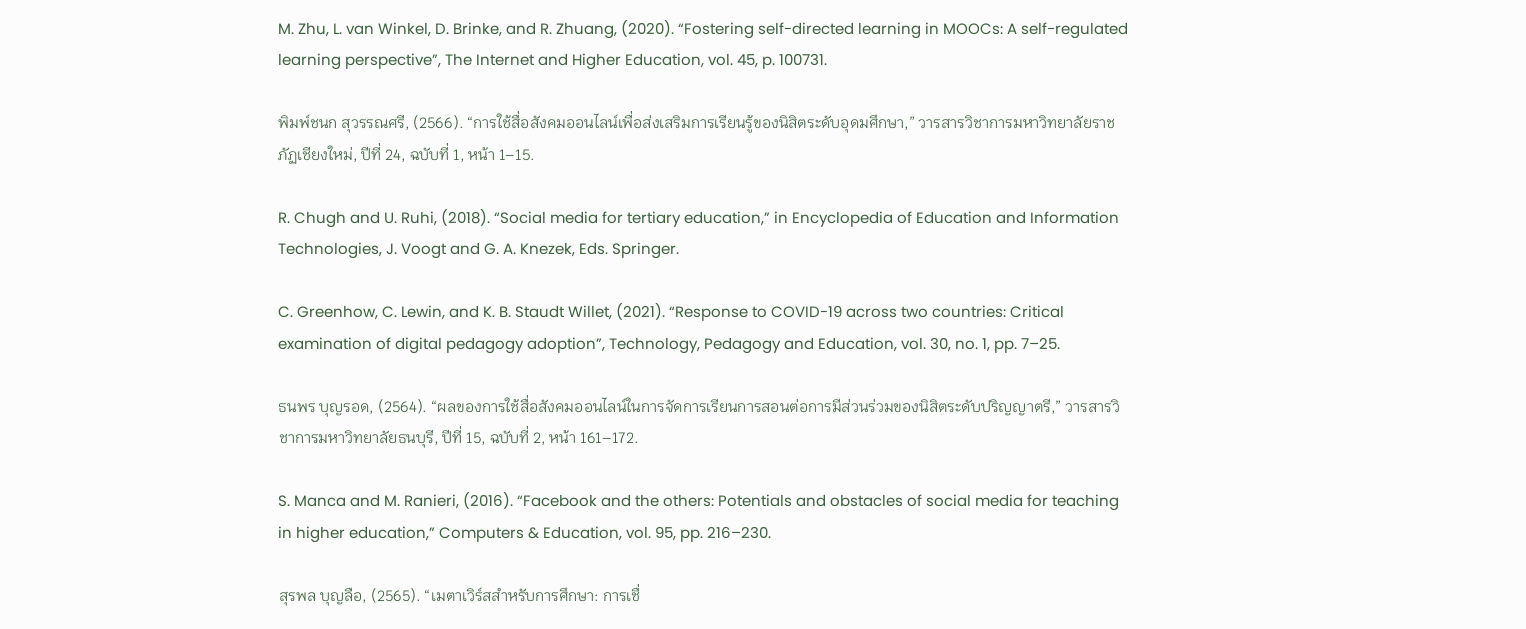M. Zhu, L. van Winkel, D. Brinke, and R. Zhuang, (2020). “Fostering self-directed learning in MOOCs: A self-regulated learning perspective”, The Internet and Higher Education, vol. 45, p. 100731.

พิมพ์ชนก สุวรรณศรี, (2566). “การใช้สื่อสังคมออนไลน์เพื่อส่งเสริมการเรียนรู้ของนิสิตระดับอุดมศึกษา,” วารสารวิชาการมหาวิทยาลัยราชภัฏเชียงใหม่, ปีที่ 24, ฉบับที่ 1, หน้า 1–15.

R. Chugh and U. Ruhi, (2018). “Social media for tertiary education,” in Encyclopedia of Education and Information Technologies, J. Voogt and G. A. Knezek, Eds. Springer.

C. Greenhow, C. Lewin, and K. B. Staudt Willet, (2021). “Response to COVID-19 across two countries: Critical examination of digital pedagogy adoption”, Technology, Pedagogy and Education, vol. 30, no. 1, pp. 7–25.

ธนพร บุญรอด, (2564). “ผลของการใช้สื่อสังคมออนไลน์ในการจัดการเรียนการสอนต่อการมีส่วนร่วมของนิสิตระดับปริญญาตรี,” วารสารวิชาการมหาวิทยาลัยธนบุรี, ปีที่ 15, ฉบับที่ 2, หน้า 161–172.

S. Manca and M. Ranieri, (2016). “Facebook and the others: Potentials and obstacles of social media for teaching in higher education,” Computers & Education, vol. 95, pp. 216–230.

สุรพล บุญลือ, (2565). “เมตาเวิร์สสำหรับการศึกษา: การเชื่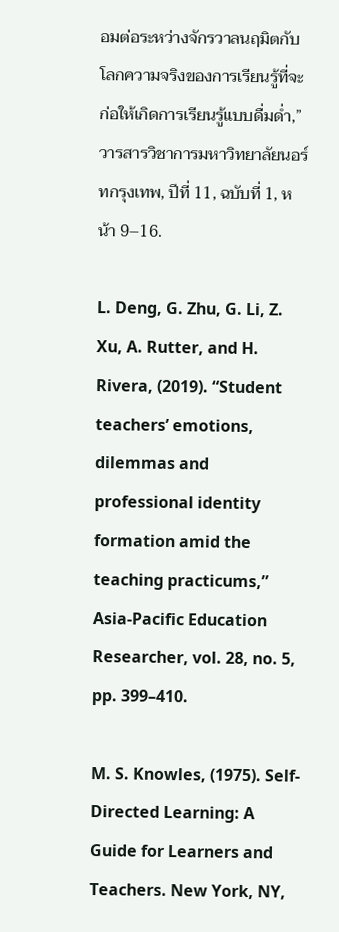อมต่อระหว่างจักรวาลนฤมิตกับโลกความจริงของการเรียนรู้ที่จะก่อให้เกิดการเรียนรู้แบบดื่มด่ำ,” วารสารวิชาการมหาวิทยาลัยนอร์ทกรุงเทพ, ปีที่ 11, ฉบับที่ 1, หน้า 9–16.

L. Deng, G. Zhu, G. Li, Z. Xu, A. Rutter, and H. Rivera, (2019). “Student teachers’ emotions, dilemmas and professional identity formation amid the teaching practicums,” Asia-Pacific Education Researcher, vol. 28, no. 5, pp. 399–410.

M. S. Knowles, (1975). Self-Directed Learning: A Guide for Learners and Teachers. New York, NY,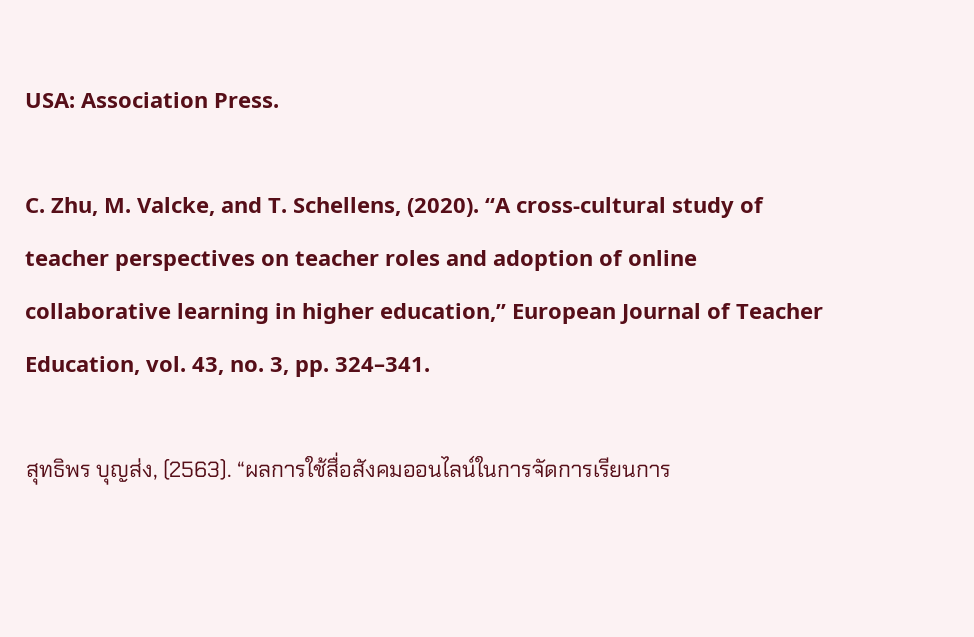USA: Association Press.

C. Zhu, M. Valcke, and T. Schellens, (2020). “A cross-cultural study of teacher perspectives on teacher roles and adoption of online collaborative learning in higher education,” European Journal of Teacher Education, vol. 43, no. 3, pp. 324–341.

สุทธิพร บุญส่ง, (2563). “ผลการใช้สื่อสังคมออนไลน์ในการจัดการเรียนการ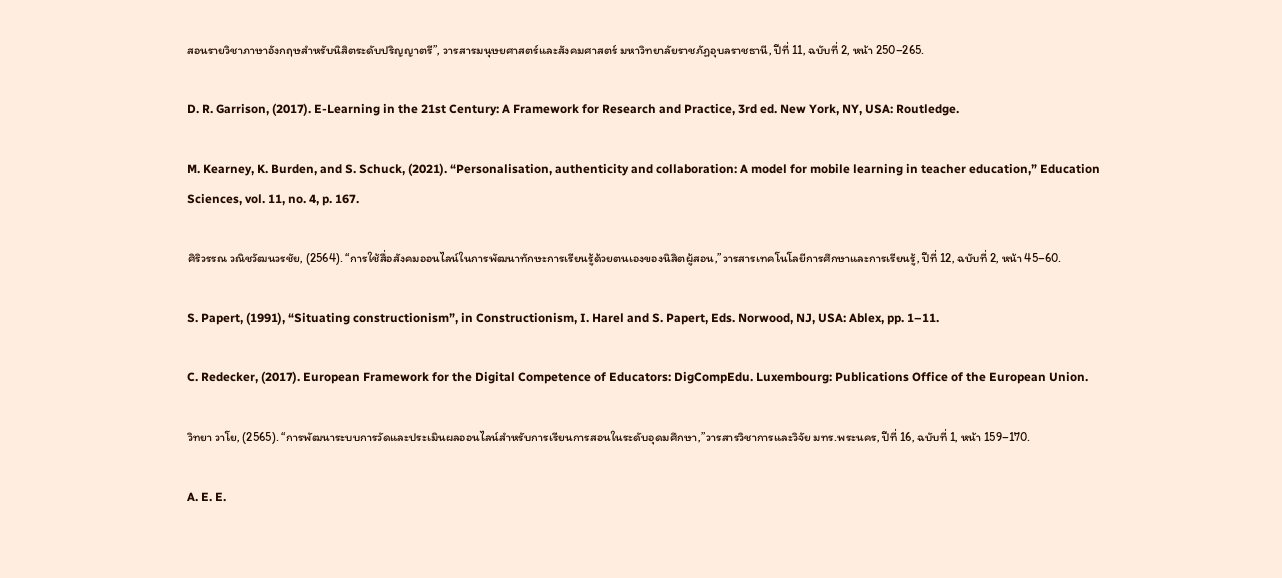สอนรายวิชาภาษาอังกฤษสำหรับนิสิตระดับปริญญาตรี”, วารสารมนุษยศาสตร์และสังคมศาสตร์ มหาวิทยาลัยราชภัฏอุบลราชธานี, ปีที่ 11, ฉบับที่ 2, หน้า 250–265.

D. R. Garrison, (2017). E-Learning in the 21st Century: A Framework for Research and Practice, 3rd ed. New York, NY, USA: Routledge.

M. Kearney, K. Burden, and S. Schuck, (2021). “Personalisation, authenticity and collaboration: A model for mobile learning in teacher education,” Education Sciences, vol. 11, no. 4, p. 167.

ศิริวรรณ วณิชวัฒนวรชัย, (2564). “การใช้สื่อสังคมออนไลน์ในการพัฒนาทักษะการเรียนรู้ด้วยตนเองของนิสิตผู้สอน,”วารสารเทคโนโลยีการศึกษาและการเรียนรู้, ปีที่ 12, ฉบับที่ 2, หน้า 45–60.

S. Papert, (1991), “Situating constructionism”, in Constructionism, I. Harel and S. Papert, Eds. Norwood, NJ, USA: Ablex, pp. 1–11.

C. Redecker, (2017). European Framework for the Digital Competence of Educators: DigCompEdu. Luxembourg: Publications Office of the European Union.

วิทยา วาโย, (2565). “การพัฒนาระบบการวัดและประเมินผลออนไลน์สำหรับการเรียนการสอนในระดับอุดมศึกษา,”วารสารวิชาการและวิจัย มทร.พระนคร, ปีที่ 16, ฉบับที่ 1, หน้า 159–170.

A. E. E.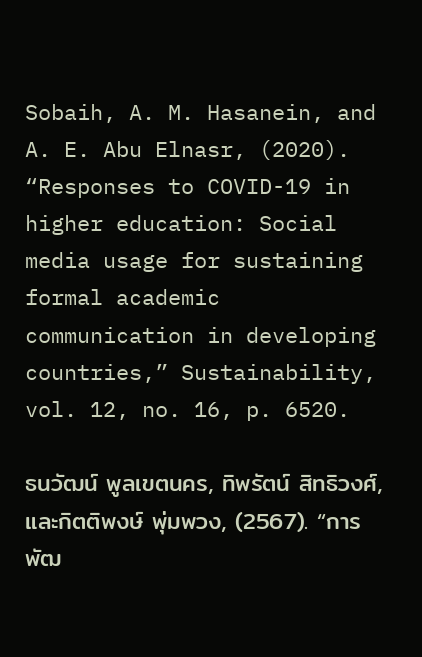Sobaih, A. M. Hasanein, and A. E. Abu Elnasr, (2020). “Responses to COVID-19 in higher education: Social media usage for sustaining formal academic communication in developing countries,” Sustainability, vol. 12, no. 16, p. 6520.

ธนวัฒน์ พูลเขตนคร, ทิพรัตน์ สิทธิวงศ์, และกิตติพงษ์ พุ่มพวง, (2567). “การพัฒ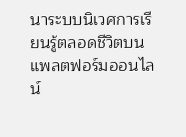นาระบบนิเวศการเรียนรู้ตลอดชีวิตบนแพลตฟอร์มออนไลน์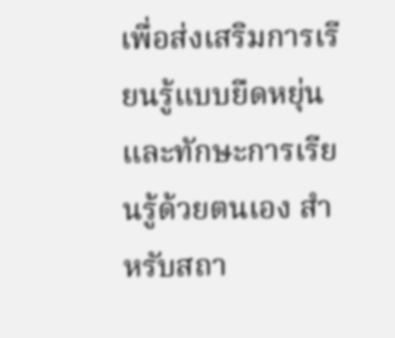เพื่อส่งเสริมการเรียนรู้แบบยืดหยุ่นและทักษะการเรียนรู้ด้วยตนเอง สำหรับสถา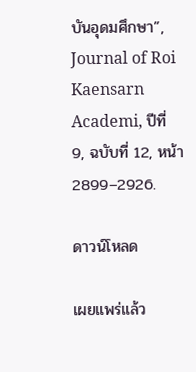บันอุดมศึกษา”, Journal of Roi Kaensarn Academi, ปีที่ 9, ฉบับที่ 12, หน้า 2899–2926.

ดาวน์โหลด

เผยแพร่แล้ว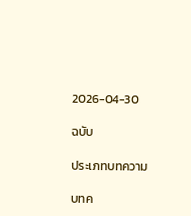2026-04-30

ฉบับ

ประเภทบทความ

บทค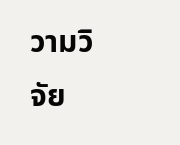วามวิจัย